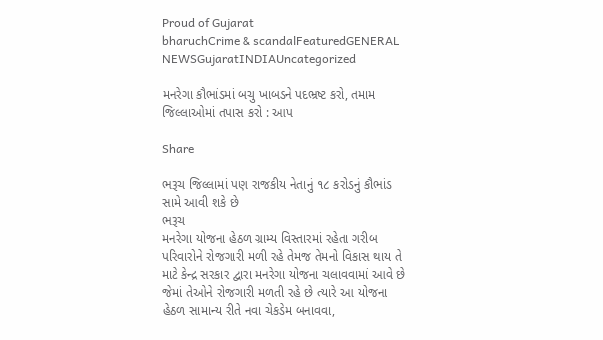Proud of Gujarat
bharuchCrime & scandalFeaturedGENERAL NEWSGujaratINDIAUncategorized

મનરેગા કૌભાંડમાં બચુ ખાબડને પદભ્રષ્ટ કરો, તમામ જિલ્લાઓમાં તપાસ કરો : આપ

Share

ભરૂચ જિલ્લામાં પણ રાજકીય નેતાનું ૧૮ કરોડનું કૌભાંડ સામે આવી શકે છે
ભરૂચ
મનરેગા યોજના હેઠળ ગ્રામ્ય વિસ્તારમાં રહેતા ગરીબ પરિવારોને રોજગારી મળી રહે તેમજ તેમનો વિકાસ થાય તે માટે કેન્દ્ર સરકાર દ્વારા મનરેગા યોજના ચલાવવામાં આવે છે જેમાં તેઓને રોજગારી મળતી રહે છે ત્યારે આ યોજના હેઠળ સામાન્ય રીતે નવા ચેકડેમ બનાવવા,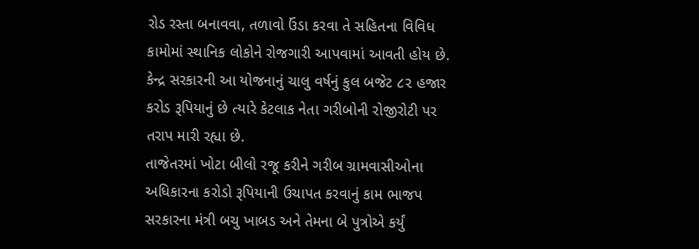રોડ રસ્તા બનાવવા, તળાવો ઉંડા કરવા તે સહિતના વિવિધ કામોમાં સ્થાનિક લોકોને રોજગારી આપવામાં આવતી હોય છે. કેન્દ્ર સરકારની આ યોજનાનું ચાલુ વર્ષનું કુલ બજેટ ૮૨ હજાર કરોડ રૂપિયાનું છે ત્યારે કેટલાક નેતા ગરીબોની રોજીરોટી પર તરાપ મારી રહ્યા છે.
તાજેતરમાં ખોટા બીલો રજૂ કરીને ગરીબ ગ્રામવાસીઓના અધિકારના કરોડો રૂપિયાની ઉચાપત કરવાનું કામ ભાજપ સરકારના મંત્રી બચુ ખાબડ અને તેમના બે પુત્રોએ કર્યું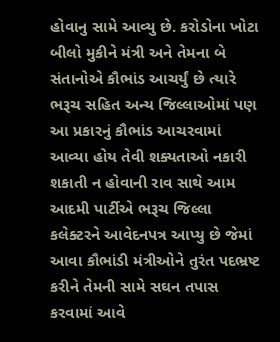હોવાનુ સામે આવ્યુ છે. કરોડોના ખોટા બીલો મુકીને મંત્રી અને તેમના બે સંતાનોએ કૌભાંડ આચર્યું છે ત્યારે ભરૂચ સહિત અન્ય જિલ્લાઓમાં પણ આ પ્રકારનું કૌભાંડ આચરવામાં આવ્યા હોય તેવી શક્યતાઓ નકારી શકાતી ન હોવાની રાવ સાથે આમ આદમી પાર્ટીએ ભરૂચ જિલ્લા કલેક્ટરને આવેદનપત્ર આપ્યુ છે જેમાં આવા કૌભાંડી મંત્રીઓને તુરંત પદભ્રષ્ટ કરીને તેમની સામે સઘન તપાસ કરવામાં આવે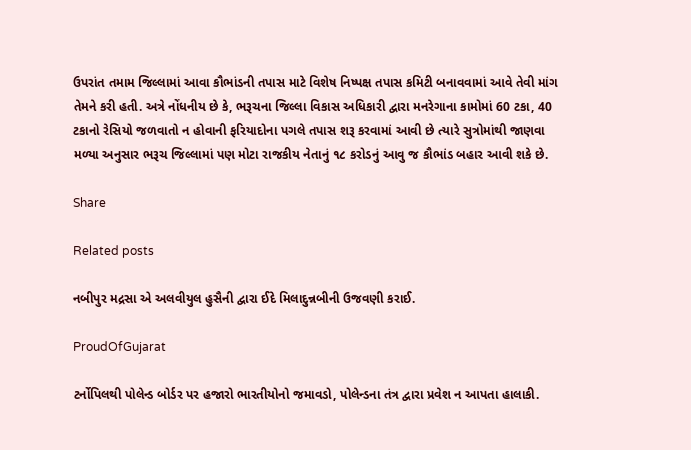ઉપરાંત તમામ જિલ્લામાં આવા કૌભાંડની તપાસ માટે વિશેષ નિષ્પક્ષ તપાસ કમિટી બનાવવામાં આવે તેવી માંગ તેમને કરી હતી. અત્રે નોંધનીય છે કે, ભરૂચના જિલ્લા વિકાસ અધિકારી દ્વારા મનરેગાના કામોમાં 60 ટકા, 40 ટકાનો રેસિયો જળવાતો ન હોવાની ફરિયાદોના પગલે તપાસ શરૂ કરવામાં આવી છે ત્યારે સુત્રોમાંથી જાણવા મળ્યા અનુસાર ભરૂચ જિલ્લામાં પણ મોટા રાજકીય નેતાનું ૧૮ કરોડનું આવુ જ કૌભાંડ બહાર આવી શકે છે.

Share

Related posts

નબીપુર મદ્રસા એ અલવીયુલ હુસૈની દ્વારા ઈદે મિલાદુન્નબીની ઉજવણી કરાઈ.

ProudOfGujarat

ટર્નોપિલથી પોલેન્ડ બોર્ડર પર હજારો ભારતીયોનો જમાવડો, પોલેન્ડના તંત્ર દ્વારા પ્રવેશ ન આપતા હાલાકી.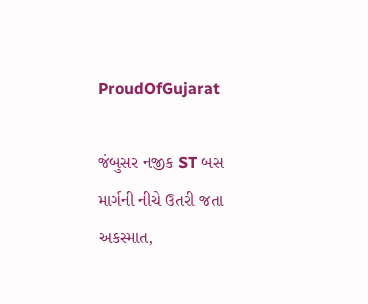ProudOfGujarat

જંબુસર નજીક ST બસ માર્ગની નીચે ઉતરી જતા અકસ્માત,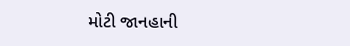મોટી જાનહાની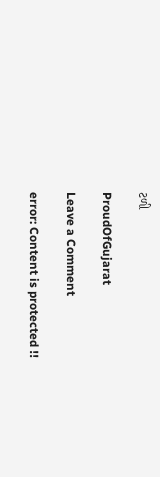ટળી

ProudOfGujarat

Leave a Comment

error: Content is protected !!